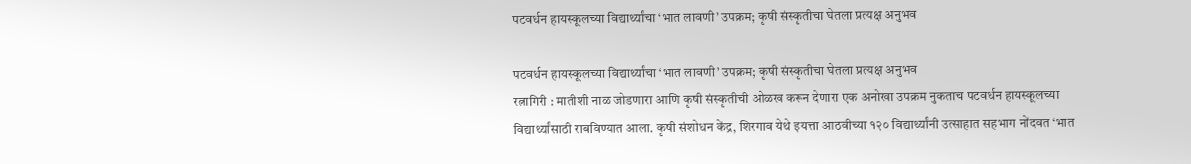पटवर्धन हायस्कूलच्या विद्यार्थ्यांचा ‘भात लावणी’ उपक्रम; कृषी संस्कृतीचा घेतला प्रत्यक्ष अनुभव

पटवर्धन हायस्कूलच्या विद्यार्थ्यांचा ‘भात लावणी’ उपक्रम; कृषी संस्कृतीचा घेतला प्रत्यक्ष अनुभव
रत्नागिरी : मातीशी नाळ जोडणारा आणि कृषी संस्कृतीची ओळख करून देणारा एक अनोखा उपक्रम नुकताच पटवर्धन हायस्कूलच्या विद्यार्थ्यांसाठी राबविण्यात आला. कृषी संशोधन केंद्र, शिरगाव येथे इयत्ता आठवीच्या १२० विद्यार्थ्यांनी उत्साहात सहभाग नोंदवत ‘भात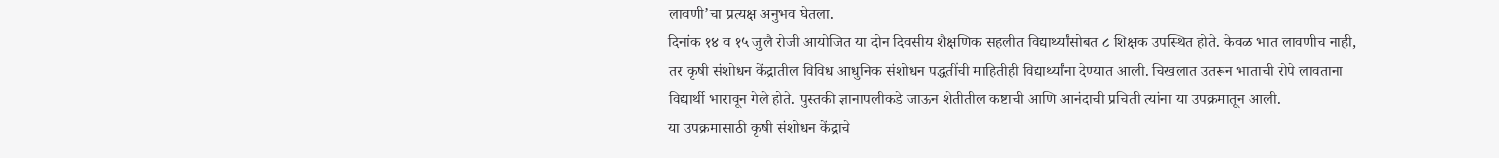लावणी’चा प्रत्यक्ष अनुभव घेतला.
दिनांक १४ व १५ जुलै रोजी आयोजित या दोन दिवसीय शैक्षणिक सहलीत विद्यार्थ्यांसोबत ८ शिक्षक उपस्थित होते. केवळ भात लावणीच नाही, तर कृषी संशोधन केंद्रातील विविध आधुनिक संशोधन पद्धतींची माहितीही विद्यार्थ्यांना देण्यात आली. चिखलात उतरून भाताची रोपे लावताना विद्यार्थी भारावून गेले होते. पुस्तकी ज्ञानापलीकडे जाऊन शेतीतील कष्टाची आणि आनंदाची प्रचिती त्यांना या उपक्रमातून आली.
या उपक्रमासाठी कृषी संशोधन केंद्राचे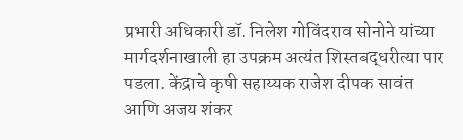प्रभारी अधिकारी डॉ. निलेश गोविंदराव सोनोने यांच्या मार्गदर्शनाखाली हा उपक्रम अत्यंत शिस्तबद्धरीत्या पार पडला. केंद्राचे कृषी सहाय्यक राजेश दीपक सावंत आणि अजय शंकर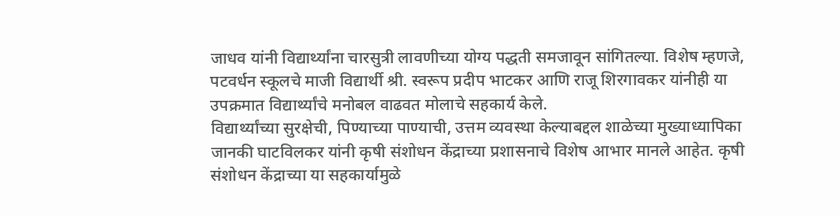जाधव यांनी विद्यार्थ्यांना चारसुत्री लावणीच्या योग्य पद्धती समजावून सांगितल्या. विशेष म्हणजे, पटवर्धन स्कूलचे माजी विद्यार्थी श्री. स्वरूप प्रदीप भाटकर आणि राजू शिरगावकर यांनीही या उपक्रमात विद्यार्थ्यांचे मनोबल वाढवत मोलाचे सहकार्य केले.
विद्यार्थ्यांच्या सुरक्षेची, पिण्याच्या पाण्याची, उत्तम व्यवस्था केल्याबद्दल शाळेच्या मुख्याध्यापिका जानकी घाटविलकर यांनी कृषी संशोधन केंद्राच्या प्रशासनाचे विशेष आभार मानले आहेत. कृषी संशोधन केंद्राच्या या सहकार्यामुळे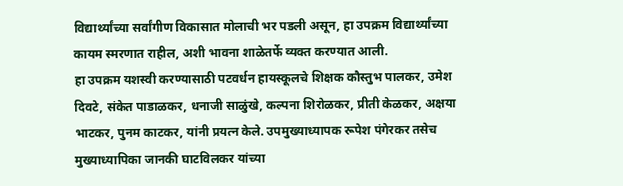विद्यार्थ्यांच्या सर्वांगीण विकासात मोलाची भर पडली असून, हा उपक्रम विद्यार्थ्यांच्या कायम स्मरणात राहील, अशी भावना शाळेतर्फे व्यक्त करण्यात आली.
हा उपक्रम यशस्वी करण्यासाठी पटवर्धन हायस्कूलचे शिक्षक कौस्तुभ पालकर, उमेश दिवटे, संकेत पाडाळकर, धनाजी साळुंखे, कल्पना शिरोळकर, प्रीती केळकर, अक्षया भाटकर, पुनम काटकर, यांनी प्रयत्न केले. उपमुख्याध्यापक रूपेश पंगेरकर तसेच मुख्याध्यापिका जानकी घाटविलकर यांच्या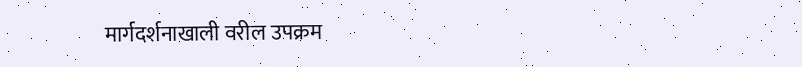मार्गदर्शनाखाली वरील उपक्रम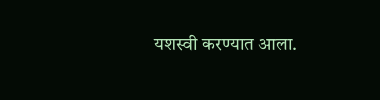यशस्वी करण्यात आला.